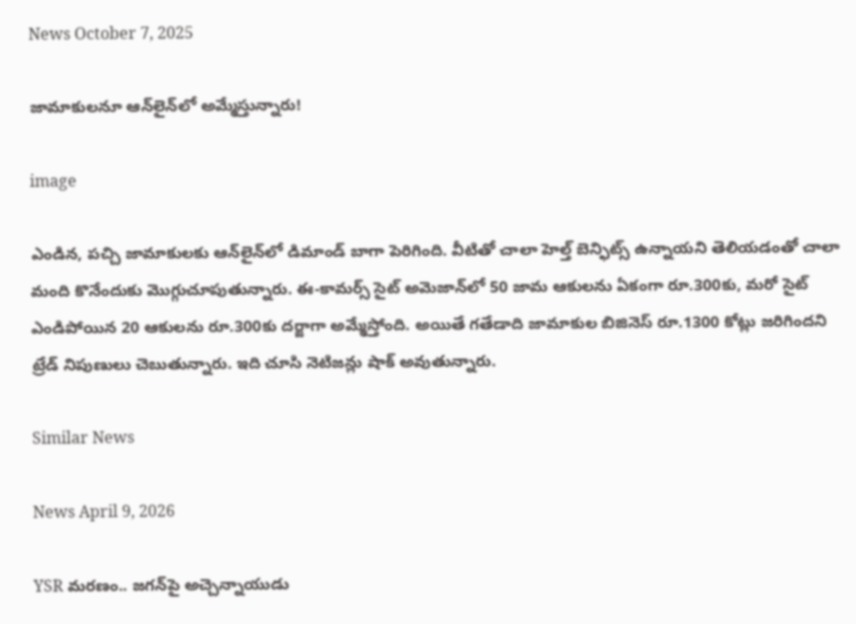News October 7, 2025

జామాకులనూ ఆన్‌లైన్‌‌లో అమ్మేస్తున్నారు!

image

ఎండిన, పచ్చి జామాకులకు ఆన్‌లైన్‌లో డిమాండ్ బాగా పెరిగింది. వీటితో చాలా హెల్త్ బెన్ఫిట్స్ ఉన్నాయని తెలియడంతో చాలా మంది కొనేందుకు మొగ్గుచూపుతున్నారు. ఈ-కామర్స్ సైట్ అమెజాన్‌లో 50 జామ ఆకులను ఏకంగా రూ.300కు, మరో సైట్‌ ఎండిపోయిన 20 ఆకులను రూ.300కు దర్జాగా అమ్మేస్తోంది. అయితే గతేడాది జామాకుల బిజినెస్ రూ.1300 కోట్లు జరిగిందని ట్రేడ్ నిపుణులు చెబుతున్నారు. ఇది చూసి నెటిజన్లు షాక్ అవుతున్నారు.

Similar News

News April 9, 2026

YSR మరణం.. జగన్‌పై అచ్చెన్నాయుడు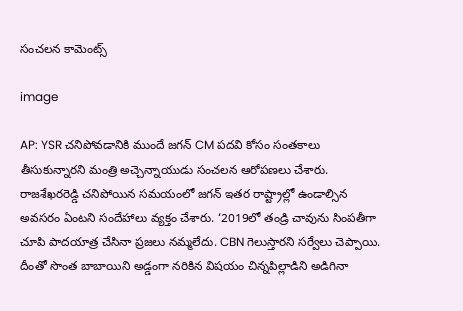సంచలన కామెంట్స్

image

AP: YSR చనిపోవడానికి ముందే జగన్ CM పదవి కోసం సంతకాలు తీసుకున్నారని మంత్రి అచ్చెన్నాయుడు సంచలన ఆరోపణలు చేశారు. రాజశేఖరరెడ్డి చనిపోయిన సమయంలో జగన్ ఇతర రాష్ట్రాల్లో ఉండాల్సిన అవసరం ఏంటని సందేహాలు వ్యక్తం చేశారు. ‘2019లో తండ్రి చావును సింపతీగా చూపి పాదయాత్ర చేసినా ప్రజలు నమ్మలేదు. CBN గెలుస్తారని సర్వేలు చెప్పాయి. దీంతో సొంత బాబాయిని అడ్డంగా నరికిన విషయం చిన్నపిల్లాడిని అడిగినా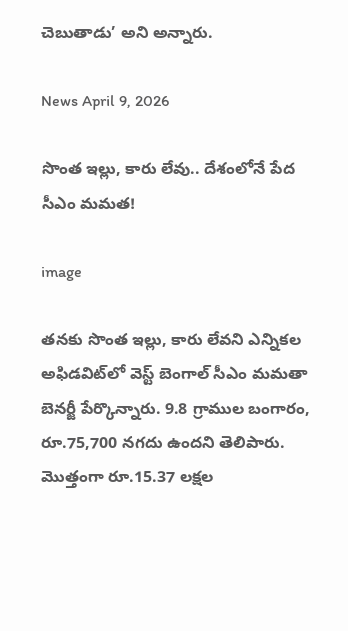చెబుతాడు’ అని అన్నారు.

News April 9, 2026

సొంత ఇల్లు, కారు లేవు.. దేశంలోనే పేద సీఎం మమత!

image

తనకు సొంత ఇల్లు, కారు లేవని ఎన్నికల అఫిడవిట్‌లో వెస్ట్ బెంగాల్ సీఎం మమతా బెనర్జీ పేర్కొన్నారు. 9.8 గ్రాముల బంగారం, రూ.75,700 నగదు ఉందని తెలిపారు. మొత్తంగా రూ.15.37 లక్షల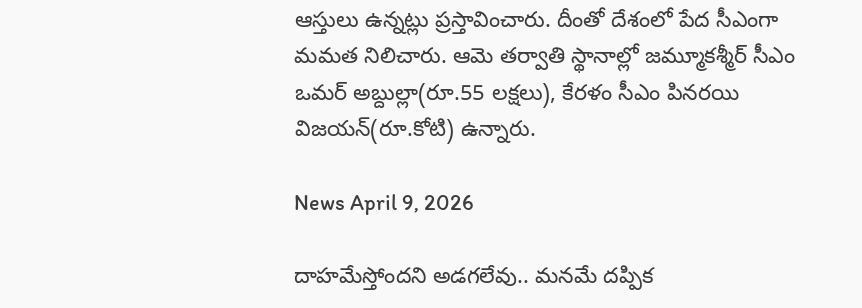ఆస్తులు ఉన్నట్లు ప్రస్తావించారు. దీంతో దేశంలో పేద సీఎంగా మమత నిలిచారు. ఆమె తర్వాతి స్థానాల్లో జమ్మూకశ్మీర్ సీఎం ఒమర్ అబ్దుల్లా(రూ.55 లక్షలు), కేరళం సీఎం పినరయి విజయన్(రూ.కోటి) ఉన్నారు.

News April 9, 2026

దాహమేస్తోందని అడగలేవు.. మనమే దప్పిక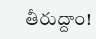తీరుద్దాం!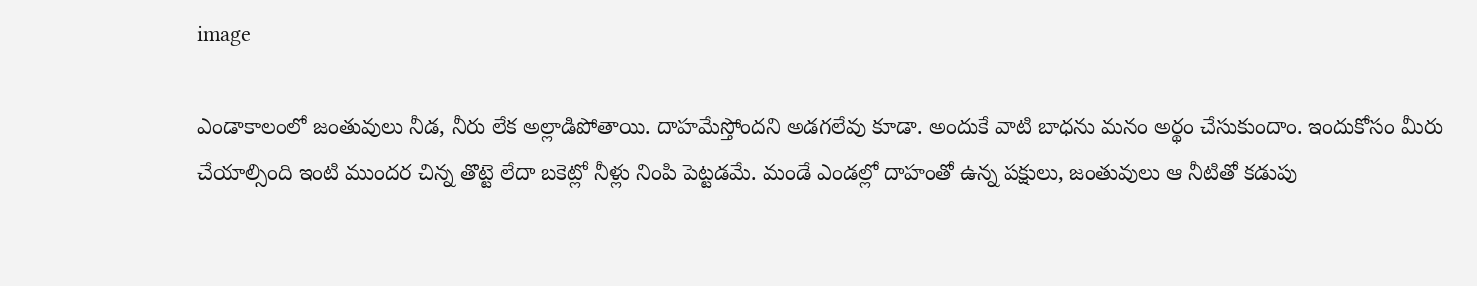image

ఎండాకాలంలో జంతువులు నీడ, నీరు లేక అల్లాడిపోతాయి. దాహమేస్తోందని అడగలేవు కూడా. అందుకే వాటి బాధను మనం అర్థం చేసుకుందాం. ఇందుకోసం మీరు చేయాల్సింది ఇంటి ముందర చిన్న తొట్టె లేదా బకెట్లో నీళ్లు నింపి పెట్టడమే. మండే ఎండల్లో దాహంతో ఉన్న పక్షులు, జంతువులు ఆ నీటితో కడుపు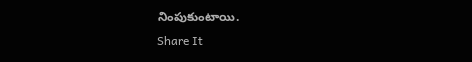నింపుకుంటాయి.
Share It